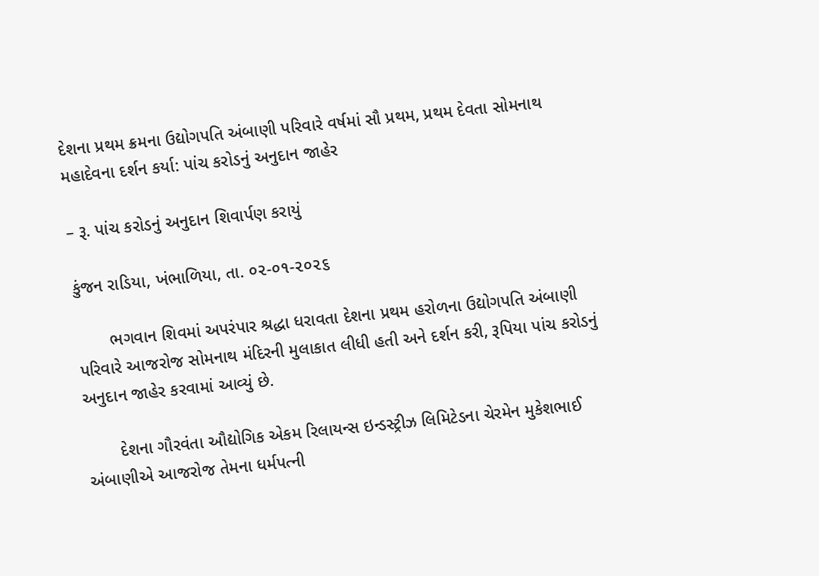દેશના પ્રથમ ક્રમના ઉદ્યોગપતિ અંબાણી પરિવારે વર્ષમાં સૌ પ્રથમ, પ્રથમ દેવતા સોમનાથ મહાદેવના દર્શન કર્યા: પાંચ કરોડનું અનુદાન જાહેર

– રૂ. પાંચ કરોડનું અનુદાન શિવાર્પણ કરાયું

કુંજન રાડિયા, ખંભાળિયા, તા. ૦૨-૦૧-૨૦૨૬

       ભગવાન શિવમાં અપરંપાર શ્રદ્ધા ધરાવતા દેશના પ્રથમ હરોળના ઉદ્યોગપતિ અંબાણી પરિવારે આજરોજ સોમનાથ મંદિરની મુલાકાત લીધી હતી અને દર્શન કરી, રૂપિયા પાંચ કરોડનું અનુદાન જાહેર કરવામાં આવ્યું છે.

       દેશના ગૌરવંતા ઔદ્યોગિક એકમ રિલાયન્સ ઇન્ડસ્ટ્રીઝ લિમિટેડના ચેરમેન મુકેશભાઈ અંબાણીએ આજરોજ તેમના ધર્મપત્ની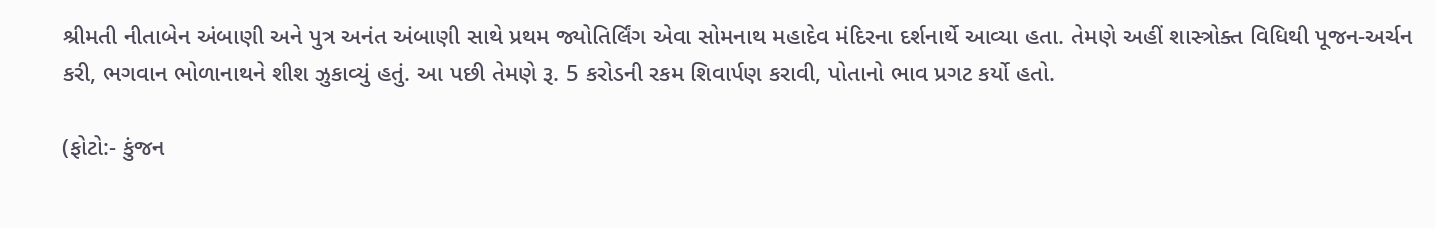શ્રીમતી નીતાબેન અંબાણી અને પુત્ર અનંત અંબાણી સાથે પ્રથમ જ્યોતિર્લિંગ એવા સોમનાથ મહાદેવ મંદિરના દર્શનાર્થે આવ્યા હતા. તેમણે અહીં શાસ્ત્રોક્ત વિધિથી પૂજન-અર્ચન કરી, ભગવાન ભોળાનાથને શીશ ઝુકાવ્યું હતું. આ પછી તેમણે રૂ. 5 કરોડની રકમ શિવાર્પણ કરાવી, પોતાનો ભાવ પ્રગટ કર્યો હતો.

(ફોટો:- કુંજન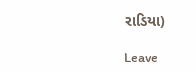રાડિયા)

Leave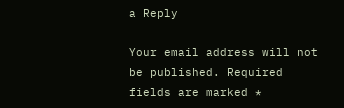a Reply

Your email address will not be published. Required fields are marked *